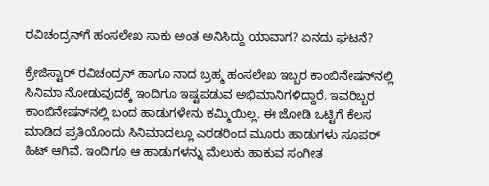ರವಿಚಂದ್ರನ್‌ಗೆ ಹಂಸಲೇಖ ಸಾಕು ಅಂತ ಅನಿಸಿದ್ದು ಯಾವಾಗ? ಏನದು ಘಟನೆ?

ಕ್ರೇಜಿಸ್ಟಾರ್ ರವಿಚಂದ್ರನ್ ಹಾಗೂ ನಾದ ಬ್ರಹ್ಮ ಹಂಸಲೇಖ ಇಬ್ಬರ ಕಾಂಬಿನೇಷನ್‌ನಲ್ಲಿ ಸಿನಿಮಾ ನೋಡುವುದಕ್ಕೆ ಇಂದಿಗೂ ಇಷ್ಟಪಡುವ ಅಭಿಮಾನಿಗಳಿದ್ದಾರೆ. ಇವರಿಬ್ಬರ ಕಾಂಬಿನೇಷನ್‌ನಲ್ಲಿ ಬಂದ ಹಾಡುಗಳೇನು ಕಮ್ಮಿಯಿಲ್ಲ. ಈ ಜೋಡಿ ಒಟ್ಟಿಗೆ ಕೆಲಸ ಮಾಡಿದ ಪ್ರತಿಯೊಂದು ಸಿನಿಮಾದಲ್ಲೂ ಎರಡರಿಂದ ಮೂರು ಹಾಡುಗಳು ಸೂಪರ್ ಹಿಟ್ ಆಗಿವೆ. ಇಂದಿಗೂ ಆ ಹಾಡುಗಳನ್ನು ಮೆಲುಕು ಹಾಕುವ ಸಂಗೀತ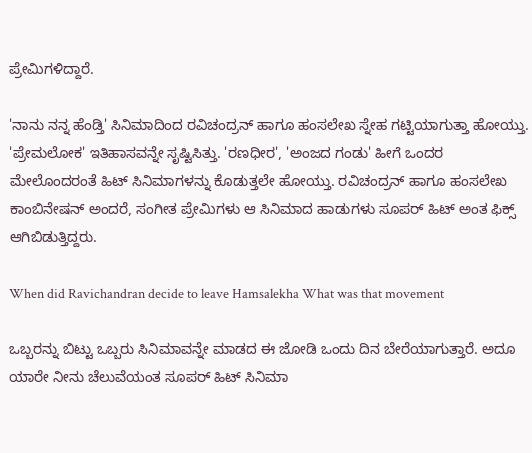ಪ್ರೇಮಿಗಳಿದ್ದಾರೆ.

'ನಾನು ನನ್ನ ಹೆಂಡ್ತಿ' ಸಿನಿಮಾದಿಂದ ರವಿಚಂದ್ರನ್ ಹಾಗೂ ಹಂಸಲೇಖ ಸ್ನೇಹ ಗಟ್ಟಿಯಾಗುತ್ತಾ ಹೋಯ್ತು. 'ಪ್ರೇಮಲೋಕ' ಇತಿಹಾಸವನ್ನೇ ಸೃಷ್ಟಿಸಿತ್ತು. 'ರಣಧೀರ', 'ಅಂಜದ ಗಂಡು' ಹೀಗೆ ಒಂದರ ಮೇಲೊಂದರಂತೆ ಹಿಟ್ ಸಿನಿಮಾಗಳನ್ನು ಕೊಡುತ್ತಲೇ ಹೋಯ್ತು. ರವಿಚಂದ್ರನ್ ಹಾಗೂ ಹಂಸಲೇಖ ಕಾಂಬಿನೇಷನ್‌ ಅಂದರೆ, ಸಂಗೀತ ಪ್ರೇಮಿಗಳು ಆ ಸಿನಿಮಾದ ಹಾಡುಗಳು ಸೂಪರ್‌ ಹಿಟ್ ಅಂತ ಫಿಕ್ಸ್ ಆಗಿಬಿಡುತ್ತಿದ್ದರು.

When did Ravichandran decide to leave Hamsalekha What was that movement

ಒಬ್ಬರನ್ನು ಬಿಟ್ಟು ಒಬ್ಬರು ಸಿನಿಮಾವನ್ನೇ ಮಾಡದ ಈ ಜೋಡಿ ಒಂದು ದಿನ ಬೇರೆಯಾಗುತ್ತಾರೆ. ಅದೂ ಯಾರೇ ನೀನು ಚೆಲುವೆಯಂತ ಸೂಪರ್‌ ಹಿಟ್ ಸಿನಿಮಾ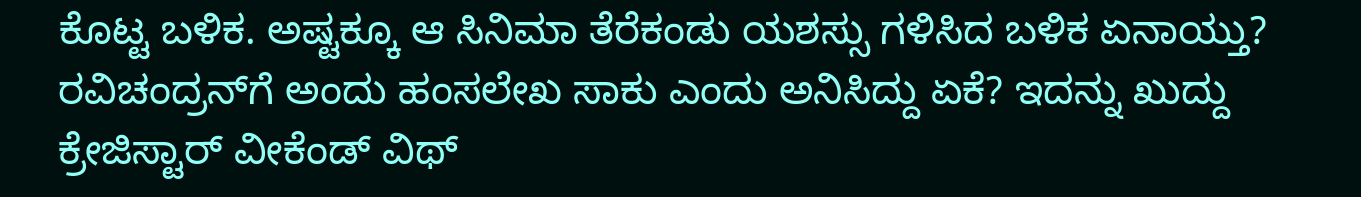ಕೊಟ್ಟ ಬಳಿಕ. ಅಷ್ಟಕ್ಕೂ ಆ ಸಿನಿಮಾ ತೆರೆಕಂಡು ಯಶಸ್ಸು ಗಳಿಸಿದ ಬಳಿಕ ಏನಾಯ್ತು? ರವಿಚಂದ್ರನ್‌ಗೆ ಅಂದು ಹಂಸಲೇಖ ಸಾಕು ಎಂದು ಅನಿಸಿದ್ದು ಏಕೆ? ಇದನ್ನು ಖುದ್ದು ಕ್ರೇಜಿಸ್ಟಾರ್ ವೀಕೆಂಡ್‌ ವಿಥ್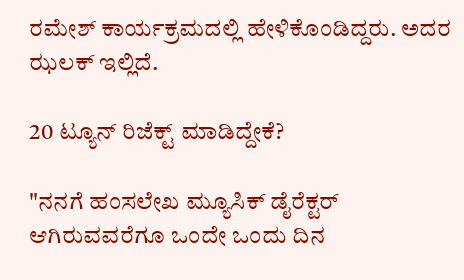ರಮೇಶ್ ಕಾರ್ಯಕ್ರಮದಲ್ಲಿ ಹೇಳಿಕೊಂಡಿದ್ದರು. ಅದರ ಝಲಕ್ ಇಲ್ಲಿದೆ.

20 ಟ್ಯೂನ್ ರಿಜೆಕ್ಟ್ ಮಾಡಿದ್ದೇಕೆ?

"ನನಗೆ ಹಂಸಲೇಖ ಮ್ಯೂಸಿಕ್ ಡೈರೆಕ್ಟರ್ ಆಗಿರುವವರೆಗೂ ಒಂದೇ ಒಂದು ದಿನ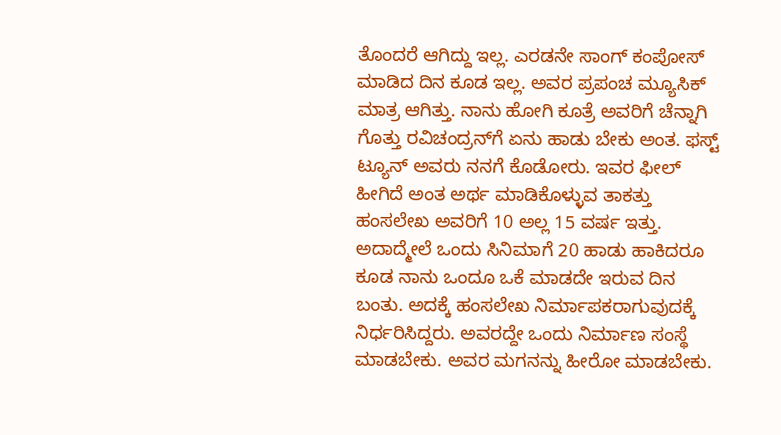ತೊಂದರೆ ಆಗಿದ್ದು ಇಲ್ಲ. ಎರಡನೇ ಸಾಂಗ್ ಕಂಪೋಸ್ ಮಾಡಿದ ದಿನ ಕೂಡ ಇಲ್ಲ. ಅವರ ಪ್ರಪಂಚ ಮ್ಯೂಸಿಕ್ ಮಾತ್ರ ಆಗಿತ್ತು. ನಾನು ಹೋಗಿ ಕೂತ್ರೆ ಅವರಿಗೆ ಚೆನ್ನಾಗಿ ಗೊತ್ತು ರವಿಚಂದ್ರನ್‌ಗೆ ಏನು ಹಾಡು ಬೇಕು ಅಂತ. ಫಸ್ಟ್ ಟ್ಯೂನ್ ಅವರು ನನಗೆ ಕೊಡೋರು. ಇವರ ಫೀಲ್ ಹೀಗಿದೆ ಅಂತ ಅರ್ಥ ಮಾಡಿಕೊಳ್ಳುವ ತಾಕತ್ತು ಹಂಸಲೇಖ ಅವರಿಗೆ 10 ಅಲ್ಲ 15 ವರ್ಷ ಇತ್ತು. ಅದಾದ್ಮೇಲೆ ಒಂದು ಸಿನಿಮಾಗೆ 20 ಹಾಡು ಹಾಕಿದರೂ ಕೂಡ ನಾನು ಒಂದೂ ಒಕೆ ಮಾಡದೇ ಇರುವ ದಿನ ಬಂತು. ಅದಕ್ಕೆ ಹಂಸಲೇಖ ನಿರ್ಮಾಪಕರಾಗುವುದಕ್ಕೆ ನಿರ್ಧರಿಸಿದ್ದರು. ಅವರದ್ದೇ ಒಂದು ನಿರ್ಮಾಣ ಸಂಸ್ಥೆ ಮಾಡಬೇಕು. ಅವರ ಮಗನನ್ನು ಹೀರೋ ಮಾಡಬೇಕು.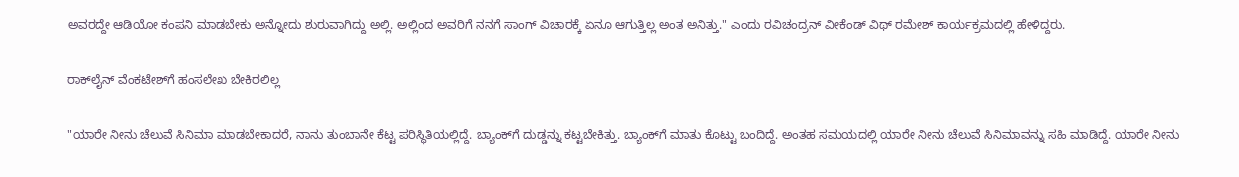ಅವರದ್ದೇ ಆಡಿಯೋ ಕಂಪನಿ ಮಾಡಬೇಕು ಅನ್ನೋದು ಶುರುವಾಗಿದ್ದು ಅಲ್ಲಿ. ಅಲ್ಲಿಂದ ಅವರಿಗೆ ನನಗೆ ಸಾಂಗ್ ವಿಚಾರಕ್ಕೆ ಏನೂ ಆಗುತ್ತಿಲ್ಲ ಅಂತ ಅನಿತ್ತು." ಎಂದು ರವಿಚಂದ್ರನ್ ವೀಕೆಂಡ್ ವಿಥ್ ರಮೇಶ್ ಕಾರ್ಯಕ್ರಮದಲ್ಲಿ ಹೇಳಿದ್ದರು.

ರಾಕ್‌ಲೈನ್ ವೆಂಕಟೇಶ್‌ಗೆ ಹಂಸಲೇಖ ಬೇಕಿರಲಿಲ್ಲ

"ಯಾರೇ ನೀನು ಚೆಲುವೆ ಸಿನಿಮಾ ಮಾಡಬೇಕಾದರೆ, ನಾನು ತುಂಬಾನೇ ಕೆಟ್ಟ ಪರಿಸ್ಥಿತಿಯಲ್ಲಿದ್ದೆ. ಬ್ಯಾಂಕ್‌ಗೆ ದುಡ್ಡನ್ನು ಕಟ್ಟಬೇಕಿತ್ತು. ಬ್ಯಾಂಕ್‌ಗೆ ಮಾತು ಕೊಟ್ಟು ಬಂದಿದ್ದೆ. ಅಂತಹ ಸಮಯದಲ್ಲಿ ಯಾರೇ ನೀನು ಚೆಲುವೆ ಸಿನಿಮಾವನ್ನು ಸಹಿ ಮಾಡಿದ್ದೆ. ಯಾರೇ ನೀನು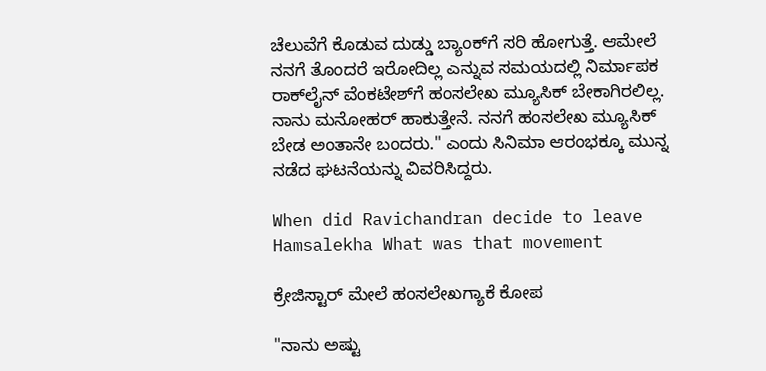ಚೆಲುವೆಗೆ ಕೊಡುವ ದುಡ್ಡು ಬ್ಯಾಂಕ್‌ಗೆ ಸರಿ ಹೋಗುತ್ತೆ. ಆಮೇಲೆ ನನಗೆ ತೊಂದರೆ ಇರೋದಿಲ್ಲ ಎನ್ನುವ ಸಮಯದಲ್ಲಿ ನಿರ್ಮಾಪಕ ರಾಕ್‌ಲೈನ್ ವೆಂಕಟೇಶ್‌ಗೆ ಹಂಸಲೇಖ ಮ್ಯೂಸಿಕ್ ಬೇಕಾಗಿರಲಿಲ್ಲ. ನಾನು ಮನೋಹರ್ ಹಾಕುತ್ತೇನೆ. ನನಗೆ ಹಂಸಲೇಖ ಮ್ಯೂಸಿಕ್ ಬೇಡ ಅಂತಾನೇ ಬಂದರು." ಎಂದು ಸಿನಿಮಾ ಆರಂಭಕ್ಕೂ ಮುನ್ನ ನಡೆದ ಘಟನೆಯನ್ನು ವಿವರಿಸಿದ್ದರು.

When did Ravichandran decide to leave Hamsalekha What was that movement

ಕ್ರೇಜಿಸ್ಟಾರ್ ಮೇಲೆ ಹಂಸಲೇಖಗ್ಯಾಕೆ ಕೋಪ

"ನಾನು ಅಷ್ಟು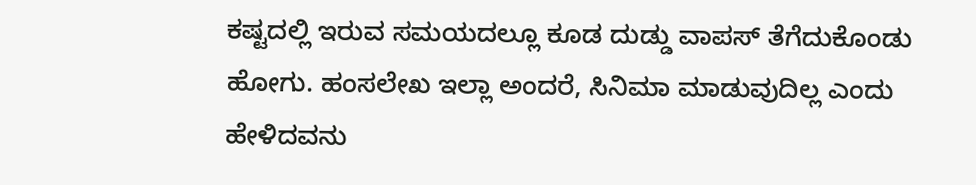ಕಷ್ಟದಲ್ಲಿ ಇರುವ ಸಮಯದಲ್ಲೂ ಕೂಡ ದುಡ್ಡು ವಾಪಸ್ ತೆಗೆದುಕೊಂಡು ಹೋಗು. ಹಂಸಲೇಖ ಇಲ್ಲಾ ಅಂದರೆ, ಸಿನಿಮಾ ಮಾಡುವುದಿಲ್ಲ ಎಂದು ಹೇಳಿದವನು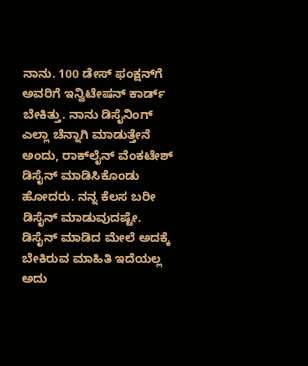ನಾನು. 100 ಡೇಸ್ ಫಂಕ್ಷನ್‌ಗೆ ಅವರಿಗೆ ಇನ್ವಿಟೇಷನ್ ಕಾರ್ಡ್ ಬೇಕಿತ್ತು. ನಾನು ಡಿಸೈನಿಂಗ್ ಎಲ್ಲಾ ಚೆನ್ನಾಗಿ ಮಾಡುತ್ತೇನೆ ಅಂದು, ರಾಕ್‌ಲೈನ್‌ ವೆಂಕಟೇಶ್ ಡಿಸೈನ್ ಮಾಡಿಸಿಕೊಂಡು ಹೋದರು. ನನ್ನ ಕೆಲಸ ಬರೀ ಡಿಸೈನ್ ಮಾಡುವುದಷ್ಟೇ. ಡಿಸೈನ್ ಮಾಡಿದ ಮೇಲೆ ಅದಕ್ಕೆ ಬೇಕಿರುವ ಮಾಹಿತಿ ಇದೆಯಲ್ಲ ಅದು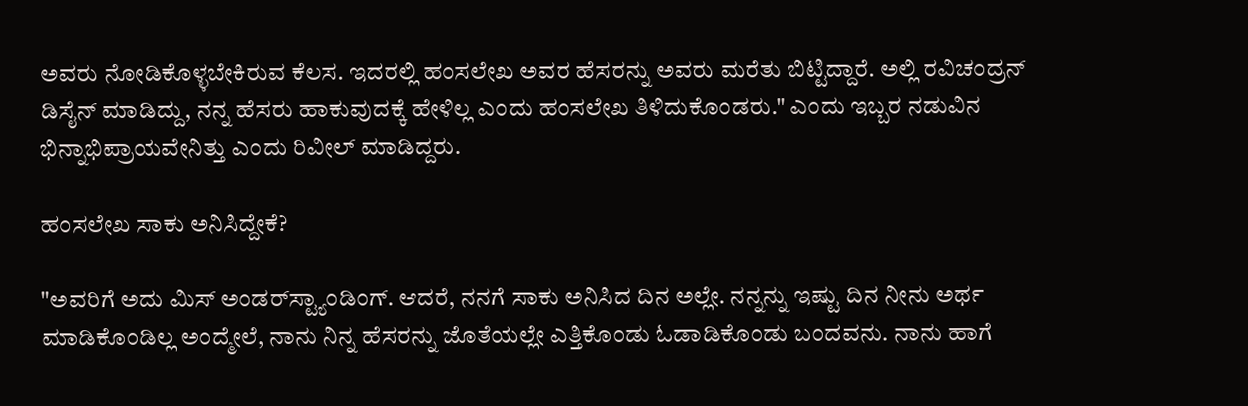ಅವರು ನೋಡಿಕೊಳ್ಳಬೇಕಿರುವ ಕೆಲಸ. ಇದರಲ್ಲಿ ಹಂಸಲೇಖ ಅವರ ಹೆಸರನ್ನು ಅವರು ಮರೆತು ಬಿಟ್ಟಿದ್ದಾರೆ. ಅಲ್ಲಿ ರವಿಚಂದ್ರನ್ ಡಿಸೈನ್ ಮಾಡಿದ್ದು, ನನ್ನ ಹೆಸರು ಹಾಕುವುದಕ್ಕೆ ಹೇಳಿಲ್ಲ ಎಂದು ಹಂಸಲೇಖ ತಿಳಿದುಕೊಂಡರು." ಎಂದು ಇಬ್ಬರ ನಡುವಿನ ಭಿನ್ನಾಭಿಪ್ರಾಯವೇನಿತ್ತು ಎಂದು ರಿವೀಲ್ ಮಾಡಿದ್ದರು.

ಹಂಸಲೇಖ ಸಾಕು ಅನಿಸಿದ್ದೇಕೆ?

"ಅವರಿಗೆ ಅದು ಮಿಸ್‌ ಅಂಡರ್‌ಸ್ಟ್ಯಾಂಡಿಂಗ್. ಆದರೆ, ನನಗೆ ಸಾಕು ಅನಿಸಿದ ದಿನ ಅಲ್ಲೇ. ನನ್ನನ್ನು ಇಷ್ಟು ದಿನ ನೀನು ಅರ್ಥ ಮಾಡಿಕೊಂಡಿಲ್ಲ ಅಂದ್ಮೇಲೆ, ನಾನು ನಿನ್ನ ಹೆಸರನ್ನು ಜೊತೆಯಲ್ಲೇ ಎತ್ತಿಕೊಂಡು ಓಡಾಡಿಕೊಂಡು ಬಂದವನು. ನಾನು ಹಾಗೆ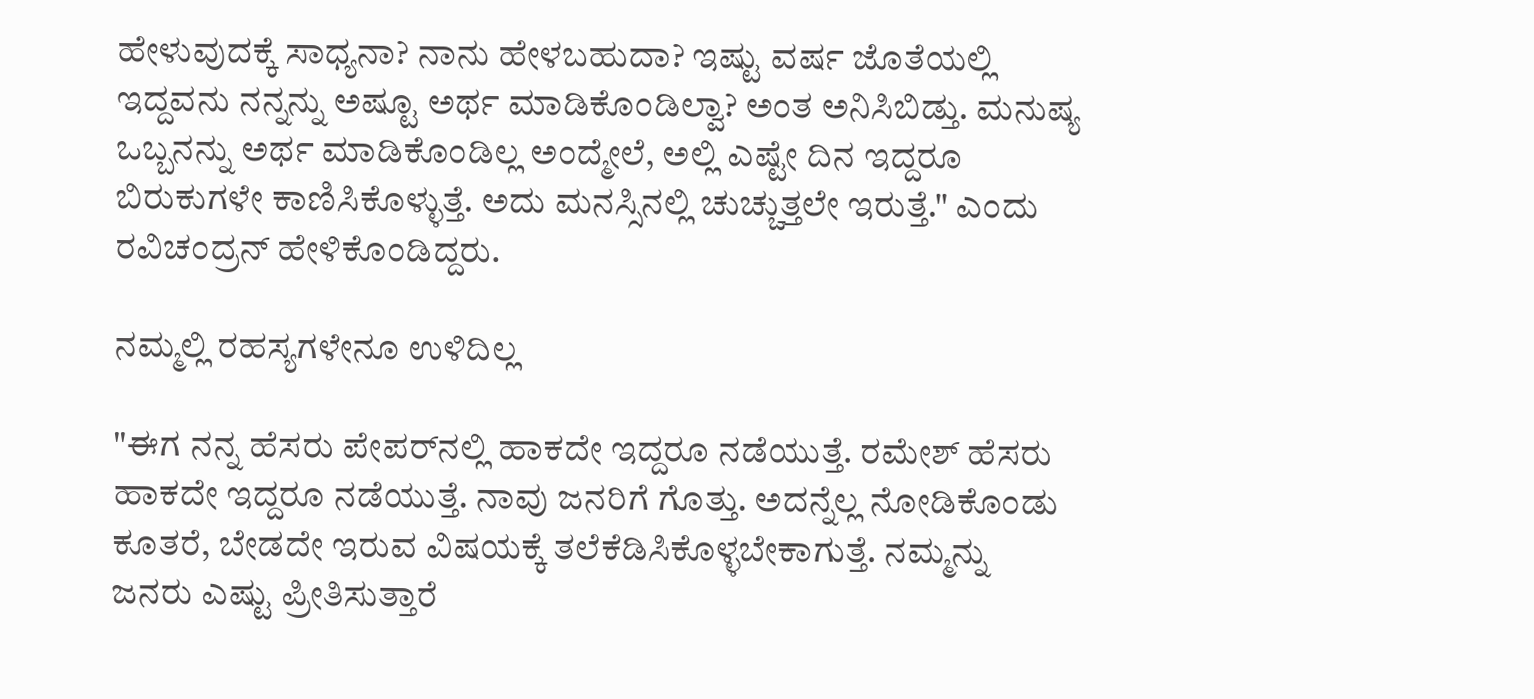ಹೇಳುವುದಕ್ಕೆ ಸಾಧ್ಯನಾ? ನಾನು ಹೇಳಬಹುದಾ? ಇಷ್ಟು ವರ್ಷ ಜೊತೆಯಲ್ಲಿ ಇದ್ದವನು ನನ್ನನ್ನು ಅಷ್ಟೂ ಅರ್ಥ ಮಾಡಿಕೊಂಡಿಲ್ವಾ? ಅಂತ ಅನಿಸಿಬಿಡ್ತು. ಮನುಷ್ಯ ಒಬ್ಬನನ್ನು ಅರ್ಥ ಮಾಡಿಕೊಂಡಿಲ್ಲ ಅಂದ್ಮೇಲೆ, ಅಲ್ಲಿ ಎಷ್ಟೇ ದಿನ ಇದ್ದರೂ ಬಿರುಕುಗಳೇ ಕಾಣಿಸಿಕೊಳ್ಳುತ್ತೆ. ಅದು ಮನಸ್ಸಿನಲ್ಲಿ ಚುಚ್ಚುತ್ತಲೇ ಇರುತ್ತೆ." ಎಂದು ರವಿಚಂದ್ರನ್ ಹೇಳಿಕೊಂಡಿದ್ದರು.

ನಮ್ಮಲ್ಲಿ ರಹಸ್ಯಗಳೇನೂ ಉಳಿದಿಲ್ಲ

"ಈಗ ನನ್ನ ಹೆಸರು ಪೇಪರ್‌ನಲ್ಲಿ ಹಾಕದೇ ಇದ್ದರೂ ನಡೆಯುತ್ತೆ. ರಮೇಶ್ ಹೆಸರು ಹಾಕದೇ ಇದ್ದರೂ ನಡೆಯುತ್ತೆ. ನಾವು ಜನರಿಗೆ ಗೊತ್ತು. ಅದನ್ನೆಲ್ಲ ನೋಡಿಕೊಂಡು ಕೂತರೆ, ಬೇಡದೇ ಇರುವ ವಿಷಯಕ್ಕೆ ತಲೆಕೆಡಿಸಿಕೊಳ್ಳಬೇಕಾಗುತ್ತೆ. ನಮ್ಮನ್ನು ಜನರು ಎಷ್ಟು ಪ್ರೀತಿಸುತ್ತಾರೆ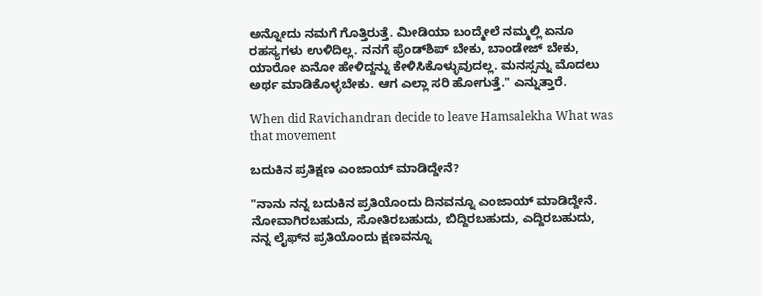ಅನ್ನೋದು ನಮಗೆ ಗೊತ್ತಿರುತ್ತೆ. ಮೀಡಿಯಾ ಬಂದ್ಮೇಲೆ ನಮ್ಮಲ್ಲಿ ಏನೂ ರಹಸ್ಯಗಳು ಉಳಿದಿಲ್ಲ. ನನಗೆ ಫ್ರೆಂಡ್‌ಶಿಪ್ ಬೇಕು, ಬಾಂಡೇಜ್ ಬೇಕು, ಯಾರೋ ಏನೋ ಹೇಳಿದ್ದನ್ನು ಕೇಳಿಸಿಕೊಳ್ಳುವುದಲ್ಲ. ಮನಸ್ಸನ್ನು ಮೊದಲು ಅರ್ಥ ಮಾಡಿಕೊಳ್ಳಬೇಕು. ಆಗ ಎಲ್ಲಾ ಸರಿ ಹೋಗುತ್ತೆ." ಎನ್ನುತ್ತಾರೆ.

When did Ravichandran decide to leave Hamsalekha What was that movement

ಬದುಕಿನ ಪ್ರತಿಕ್ಷಣ ಎಂಜಾಯ್ ಮಾಡಿದ್ದೇನೆ?

"ನಾನು ನನ್ನ ಬದುಕಿನ ಪ್ರತಿಯೊಂದು ದಿನವನ್ನೂ ಎಂಜಾಯ್ ಮಾಡಿದ್ದೇನೆ. ನೋವಾಗಿರಬಹುದು, ಸೋತಿರಬಹುದು, ಬಿದ್ದಿರಬಹುದು, ಎದ್ದಿರಬಹುದು, ನನ್ನ ಲೈಫ್‌ನ ಪ್ರತಿಯೊಂದು ಕ್ಷಣವನ್ನೂ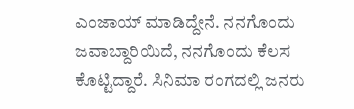ಎಂಜಾಯ್ ಮಾಡಿದ್ದೇನೆ. ನನಗೊಂದು ಜವಾಬ್ದಾರಿಯಿದೆ, ನನಗೊಂದು ಕೆಲಸ ಕೊಟ್ಟಿದ್ದಾರೆ. ಸಿನಿಮಾ ರಂಗದಲ್ಲಿ ಜನರು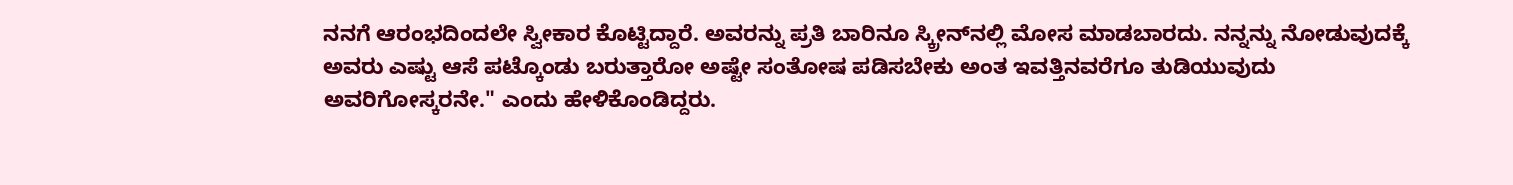ನನಗೆ ಆರಂಭದಿಂದಲೇ ಸ್ವೀಕಾರ ಕೊಟ್ಟಿದ್ದಾರೆ. ಅವರನ್ನು ಪ್ರತಿ ಬಾರಿನೂ ಸ್ಕ್ರೀನ್‌ನಲ್ಲಿ ಮೋಸ ಮಾಡಬಾರದು. ನನ್ನನ್ನು ನೋಡುವುದಕ್ಕೆ ಅವರು ಎಷ್ಟು ಆಸೆ ಪಟ್ಕೊಂಡು ಬರುತ್ತಾರೋ ಅಷ್ಟೇ ಸಂತೋಷ ಪಡಿಸಬೇಕು ಅಂತ ಇವತ್ತಿನವರೆಗೂ ತುಡಿಯುವುದು ಅವರಿಗೋಸ್ಕರನೇ." ಎಂದು ಹೇಳಿಕೊಂಡಿದ್ದರು.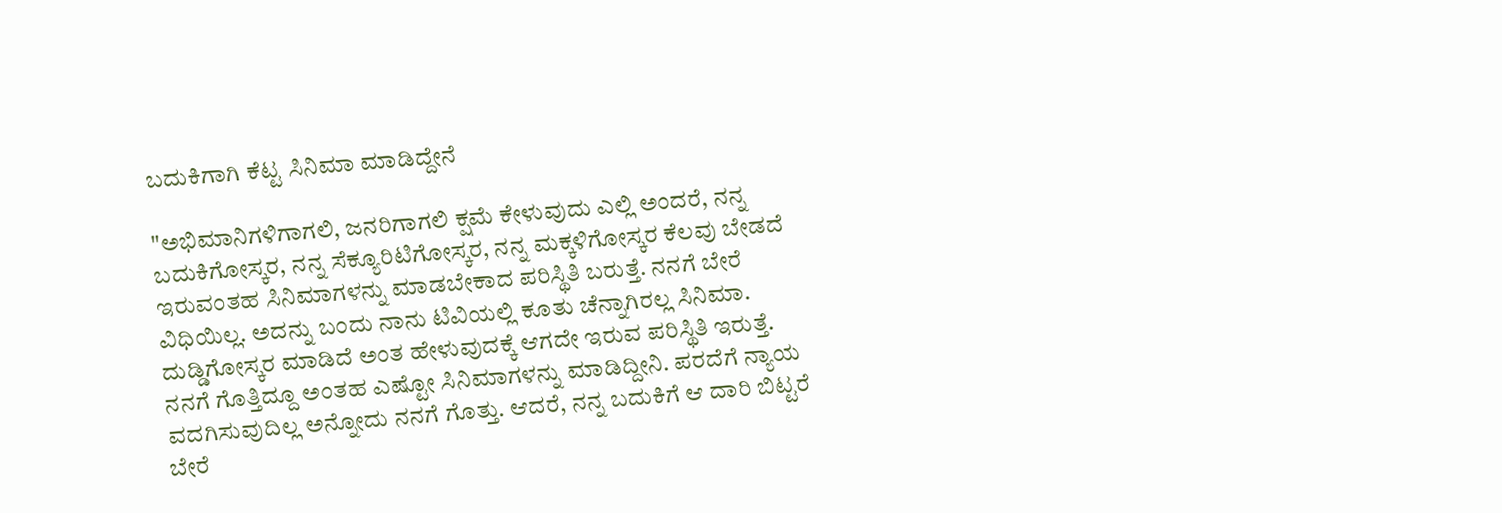ಬದುಕಿಗಾಗಿ ಕೆಟ್ಟ ಸಿನಿಮಾ ಮಾಡಿದ್ದೇನೆ

"ಅಭಿಮಾನಿಗಳಿಗಾಗಲಿ, ಜನರಿಗಾಗಲಿ ಕ್ಷಮೆ ಕೇಳುವುದು ಎಲ್ಲಿ ಅಂದರೆ, ನನ್ನ ಬದುಕಿಗೋಸ್ಕರ, ನನ್ನ ಸೆಕ್ಯೂರಿಟಿಗೋಸ್ಕರ, ನನ್ನ ಮಕ್ಕಳಿಗೋಸ್ಕರ ಕೆಲವು ಬೇಡದೆ ಇರುವಂತಹ ಸಿನಿಮಾಗಳನ್ನು ಮಾಡಬೇಕಾದ ಪರಿಸ್ಥಿತಿ ಬರುತ್ತೆ. ನನಗೆ ಬೇರೆ ವಿಧಿಯಿಲ್ಲ. ಅದನ್ನು ಬಂದು ನಾನು ಟಿವಿಯಲ್ಲಿ ಕೂತು ಚೆನ್ನಾಗಿರಲ್ಲ ಸಿನಿಮಾ. ದುಡ್ಡಿಗೋಸ್ಕರ ಮಾಡಿದೆ ಅಂತ ಹೇಳುವುದಕ್ಕೆ ಆಗದೇ ಇರುವ ಪರಿಸ್ಥಿತಿ ಇರುತ್ತೆ. ನನಗೆ ಗೊತ್ತಿದ್ದೂ ಅಂತಹ ಎಷ್ಟೋ ಸಿನಿಮಾಗಳನ್ನು ಮಾಡಿದ್ದೀನಿ. ಪರದೆಗೆ ನ್ಯಾಯ ವದಗಿಸುವುದಿಲ್ಲ ಅನ್ನೋದು ನನಗೆ ಗೊತ್ತು. ಆದರೆ, ನನ್ನ ಬದುಕಿಗೆ ಆ ದಾರಿ ಬಿಟ್ಟರೆ ಬೇರೆ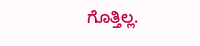ಗೊತ್ತಿಲ್ಲ.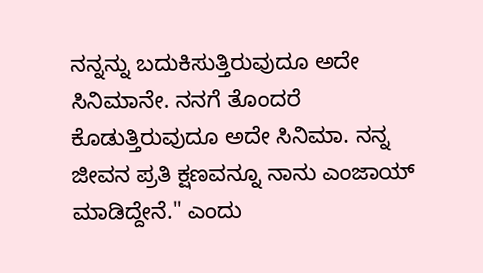ನನ್ನನ್ನು ಬದುಕಿಸುತ್ತಿರುವುದೂ ಅದೇ ಸಿನಿಮಾನೇ. ನನಗೆ ತೊಂದರೆ ಕೊಡುತ್ತಿರುವುದೂ ಅದೇ ಸಿನಿಮಾ. ನನ್ನ ಜೀವನ ಪ್ರತಿ ಕ್ಷಣವನ್ನೂ ನಾನು ಎಂಜಾಯ್ ಮಾಡಿದ್ದೇನೆ." ಎಂದು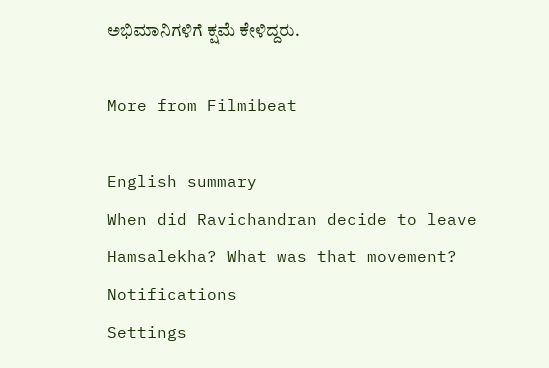ಅಭಿಮಾನಿಗಳಿಗೆ ಕ್ಷಮೆ ಕೇಳಿದ್ದರು.

More from Filmibeat

English summary
When did Ravichandran decide to leave Hamsalekha? What was that movement?
Notifications
Settings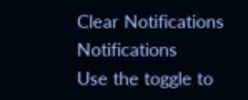Clear Notifications
Notifications
Use the toggle to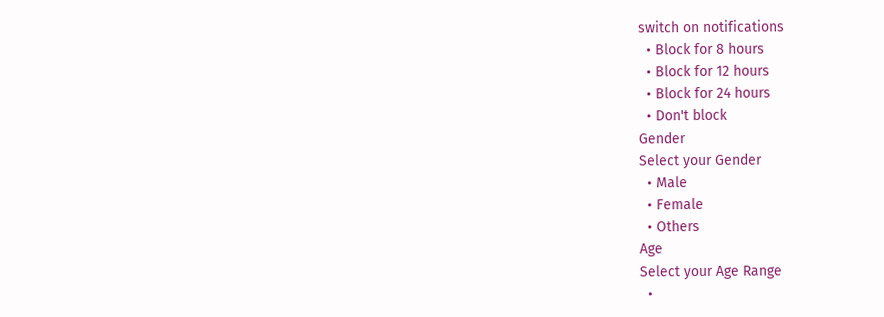switch on notifications
  • Block for 8 hours
  • Block for 12 hours
  • Block for 24 hours
  • Don't block
Gender
Select your Gender
  • Male
  • Female
  • Others
Age
Select your Age Range
  •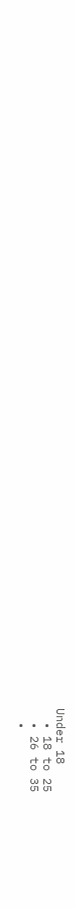Under 18
  • 18 to 25
  • 26 to 35
  •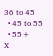36 to 45
  • 45 to 55
  • 55+
X